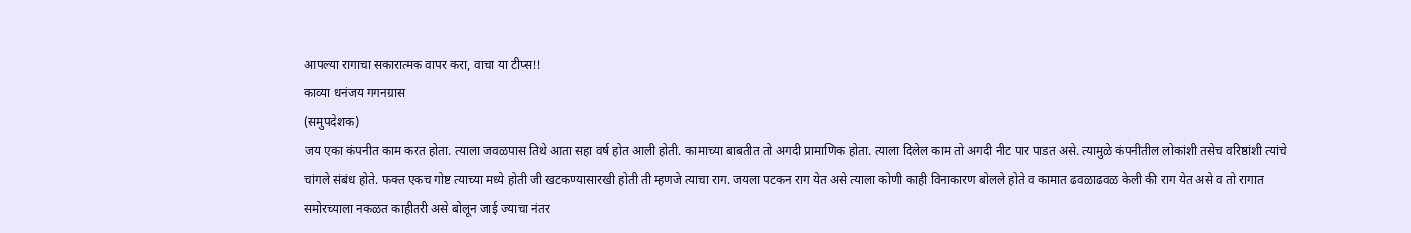आपल्या रागाचा सकारात्मक वापर करा, वाचा या टीप्स!!
काव्या धनंजय गगनग्रास
(समुपदेशक)
जय एका कंपनीत काम करत होता. त्याला जवळपास तिथे आता सहा वर्ष होत आली होती. कामाच्या बाबतीत तो अगदी प्रामाणिक होता. त्याला दिलेल काम तो अगदी नीट पार पाडत असे. त्यामुळे कंपनीतील लोकांशी तसेच वरिष्ठांशी त्यांचे चांगले संबंध होते. फक्त एकच गोष्ट त्याच्या मध्ये होती जी खटकण्यासारखी होती ती म्हणजे त्याचा राग. जयला पटकन राग येत असे त्याला कोणी काही विनाकारण बोलले होते व कामात ढवळाढवळ केली की राग येत असे व तो रागात समोरच्याला नकळत काहीतरी असे बोलून जाई ज्याचा नंतर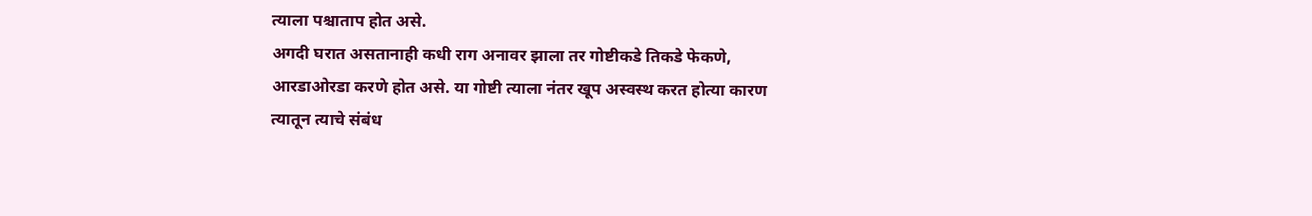त्याला पश्चाताप होत असे.
अगदी घरात असतानाही कधी राग अनावर झाला तर गोष्टीकडे तिकडे फेकणे, आरडाओरडा करणे होत असे. या गोष्टी त्याला नंतर खूप अस्वस्थ करत होत्या कारण त्यातून त्याचे संबंध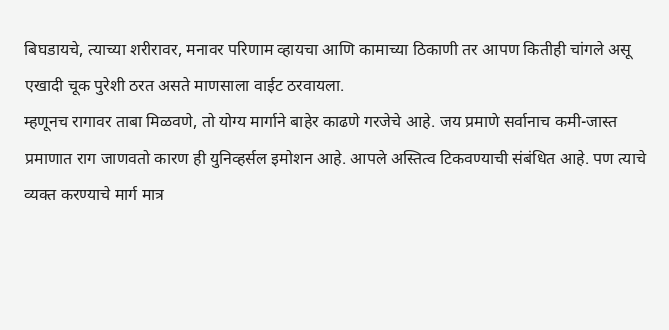बिघडायचे, त्याच्या शरीरावर, मनावर परिणाम व्हायचा आणि कामाच्या ठिकाणी तर आपण कितीही चांगले असू एखादी चूक पुरेशी ठरत असते माणसाला वाईट ठरवायला.
म्हणूनच रागावर ताबा मिळवणे, तो योग्य मार्गाने बाहेर काढणे गरजेचे आहे. जय प्रमाणे सर्वानाच कमी-जास्त प्रमाणात राग जाणवतो कारण ही युनिव्हर्सल इमोशन आहे. आपले अस्तित्व टिकवण्याची संबंधित आहे. पण त्याचे व्यक्त करण्याचे मार्ग मात्र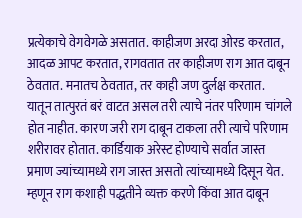प्रत्येकाचे वेगवेगळे असतात. काहीजण अरदा ओरड करतात, आदळ आपट करतात, रागवतात तर काहीजण राग आत दाबून ठेवतात. मनातच ठेवतात, तर काही जण दुर्लक्ष करतात.
यातून तात्पुरतं बरं वाटत असल तरी त्याचे नंतर परिणाम चांगले होत नाहीत. कारण जरी राग दाबून टाकला तरी त्याचे परिणाम शरीरावर होतात. कार्डियाक अरेस्ट होण्याचे सर्वात जास्त प्रमाण ज्यांच्यामध्ये राग जास्त असतो त्यांच्यामध्ये दिसून येत. म्हणून राग कशाही पद्धतीने व्यक्त करणे किंवा आत दाबून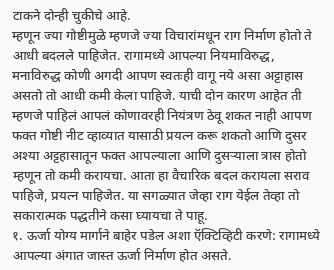टाकने दोन्ही चुकीचे आहे.
म्हणून ज्या गोष्टीमुळे म्हणजे ज्या विचारांमधून राग निर्माण होतो ते आधी बदलले पाहिजेत. रागामध्ये आपल्या नियमाविरुद्ध, मनाविरुद्ध कोणी अगदी आपण स्वतःही वागू नये असा अट्टाहास असतो तो आधी कमी केला पाहिजे. याची दोन कारण आहेत ती म्हणजे पाहिलं आपलं कोणावरही नियंत्रण ठेवू शकत नाही आपण फक्त गोष्टी नीट व्हाव्यात यासाठी प्रयत्न करू शकतो आणि दुसर अश्या अट्टहासातून फक्त आपल्याला आणि दुसऱ्याला त्रास होतो म्हणून तो कमी करायचा. आता हा वैचारिक बदल करायला सराव पाहिजे, प्रयत्न पाहिजेत. या सगळ्यात जेव्हा राग येईल तेव्हा तो सकारात्मक पद्धतीने कसा घ्यायचा ते पाहू.
१. ऊर्जा योग्य मार्गाने बाहेर पडेल अशा ऍक्टिव्हिटी करणे: रागामध्ये आपल्या अंगात जास्त ऊर्जा निर्माण होत असते.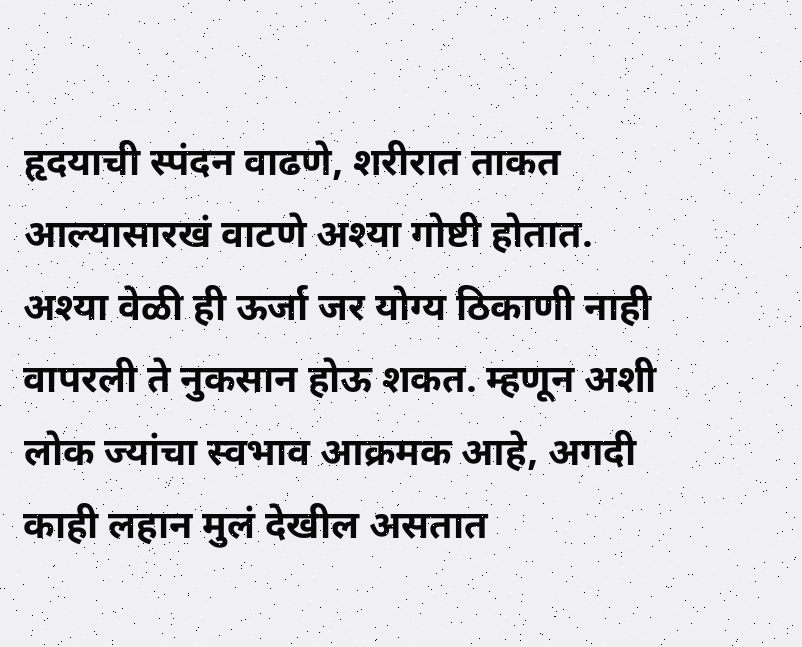हृदयाची स्पंदन वाढणे, शरीरात ताकत आल्यासारखं वाटणे अश्या गोष्टी होतात. अश्या वेळी ही ऊर्जा जर योग्य ठिकाणी नाही वापरली ते नुकसान होऊ शकत. म्हणून अशी लोक ज्यांचा स्वभाव आक्रमक आहे, अगदी काही लहान मुलं देखील असतात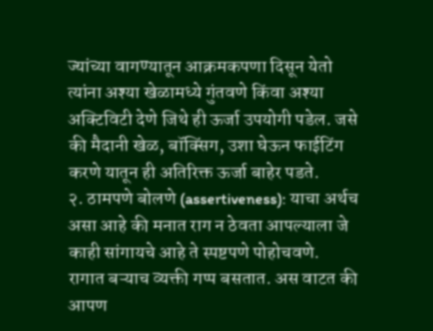ज्यांच्या वागण्यातून आक्रमकपणा दिसून येतो त्यांना अश्या खेळामध्ये गुंतवणे किंवा अश्या अक्टिविटी देणे जिथे ही ऊर्जा उपयोगी पडेल. जसे की मैदानी खेळ, बॉक्सिंग, उशा घेऊन फाईटिंग करणे यातून ही अतिरिक्त ऊर्जा बाहेर पडते.
२. ठामपणे बोलणे (assertiveness): याचा अर्थच असा आहे की मनात राग न ठेवता आपल्याला जे काही सांगायचे आहे ते स्पष्टपणे पोहोचवणे. रागात बऱ्याच व्यक्ती गप्प बसतात. अस वाटत की आपण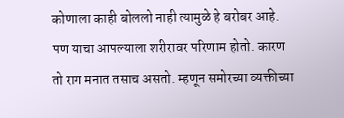कोणाला काही बोललो नाही त्यामुळे हे बरोबर आहे. पण याचा आपल्याला शरीरावर परिणाम होतो. कारण तो राग मनात तसाच असतो. म्हणून समोरच्या व्यक्तीच्या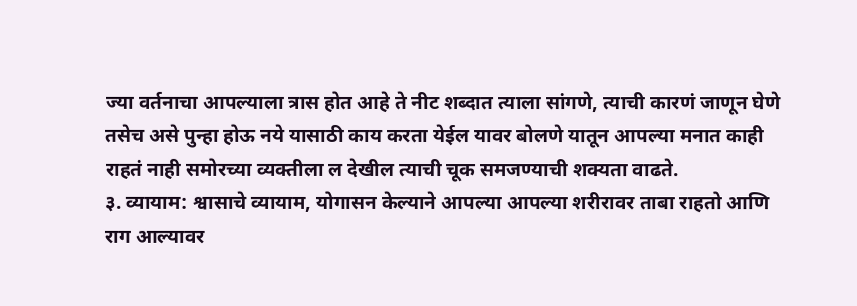ज्या वर्तनाचा आपल्याला त्रास होत आहे ते नीट शब्दात त्याला सांगणे, त्याची कारणं जाणून घेणे तसेच असे पुन्हा होऊ नये यासाठी काय करता येईल यावर बोलणे यातून आपल्या मनात काही राहतं नाही समोरच्या व्यक्तीला ल देखील त्याची चूक समजण्याची शक्यता वाढते.
३. व्यायाम: श्वासाचे व्यायाम, योगासन केल्याने आपल्या आपल्या शरीरावर ताबा राहतो आणि राग आल्यावर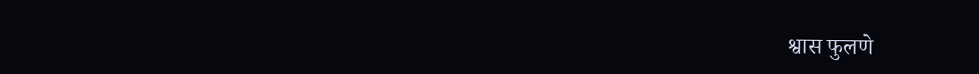श्वास फुलणे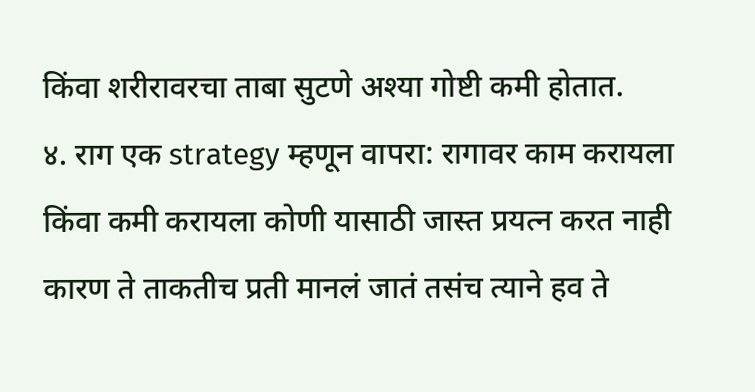किंवा शरीरावरचा ताबा सुटणे अश्या गोष्टी कमी होतात.
४. राग एक strategy म्हणून वापरा: रागावर काम करायला किंवा कमी करायला कोणी यासाठी जास्त प्रयत्न करत नाही कारण ते ताकतीच प्रती मानलं जातं तसंच त्याने हव ते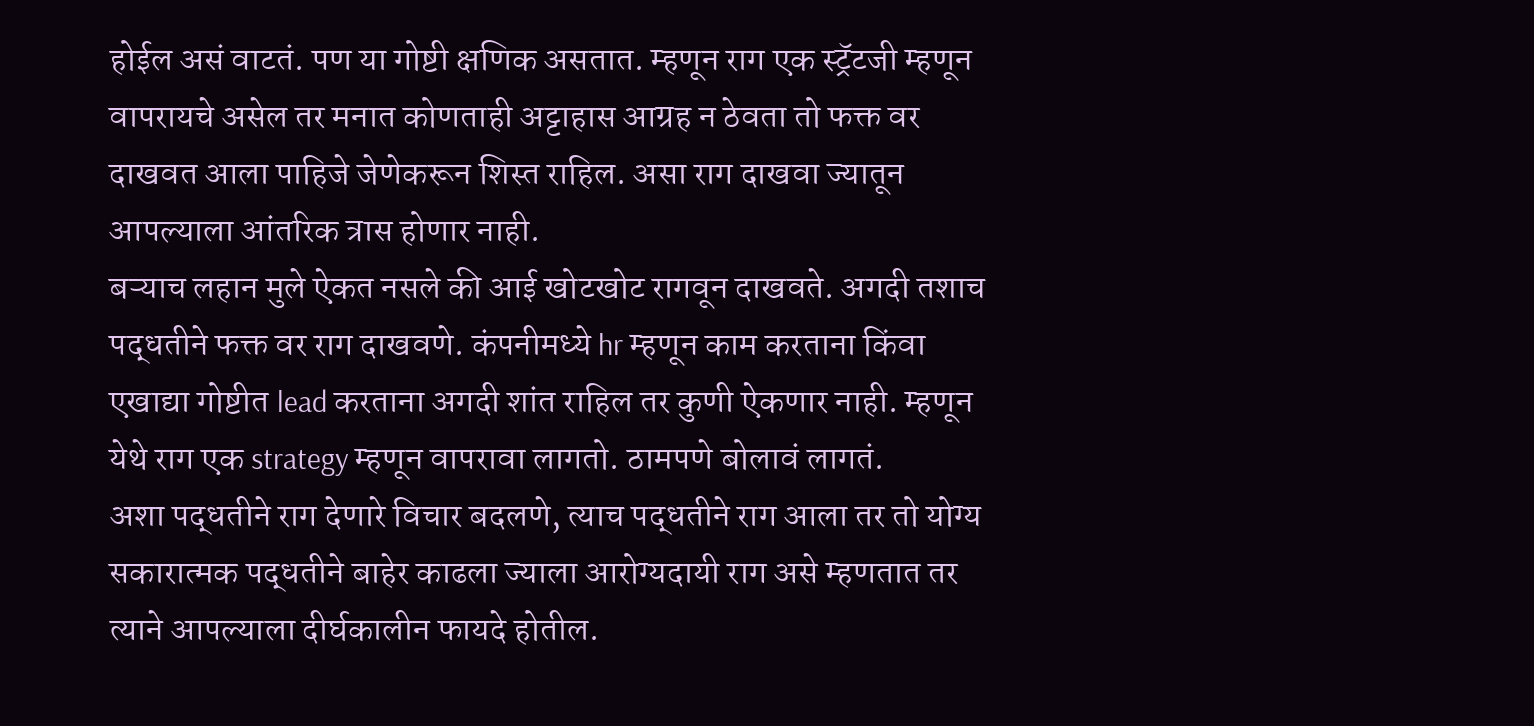होईल असं वाटतं. पण या गोष्टी क्षणिक असतात. म्हणून राग एक स्ट्रॅटजी म्हणून वापरायचे असेल तर मनात कोणताही अट्टाहास आग्रह न ठेवता तो फक्त वर दाखवत आला पाहिजे जेणेकरून शिस्त राहिल. असा राग दाखवा ज्यातून आपल्याला आंतरिक त्रास होणार नाही.
बऱ्याच लहान मुले ऐकत नसले की आई खोटखोट रागवून दाखवते. अगदी तशाच पद्धतीने फक्त वर राग दाखवणे. कंपनीमध्ये hr म्हणून काम करताना किंवा एखाद्या गोष्टीत lead करताना अगदी शांत राहिल तर कुणी ऐकणार नाही. म्हणून येथे राग एक strategy म्हणून वापरावा लागतो. ठामपणे बोलावं लागतं.
अशा पद्धतीने राग देणारे विचार बदलणे, त्याच पद्धतीने राग आला तर तो योग्य सकारात्मक पद्धतीने बाहेर काढला ज्याला आरोग्यदायी राग असे म्हणतात तर त्याने आपल्याला दीर्घकालीन फायदे होतील.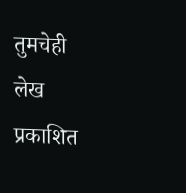तुमचेही लेख प्रकाशित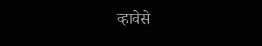व्हावेसे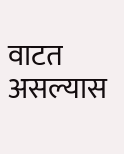वाटत असल्यास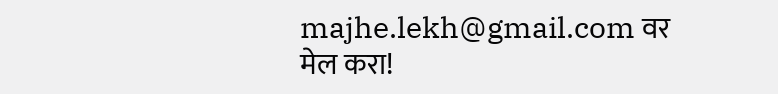majhe.lekh@gmail.com वर मेल करा!